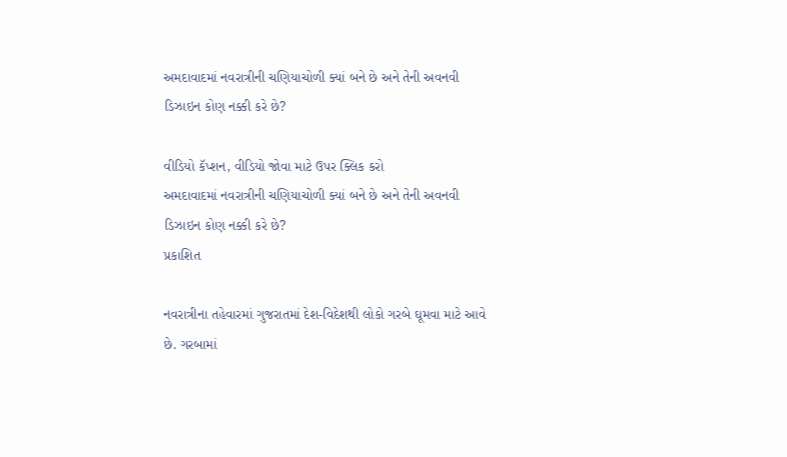અમદાવાદમાં નવરાત્રીની ચણિયાચોળી ક્યાં બને છે અને તેની અવનવી ડિઝાઇન કોણ નક્કી કરે છે?

વીડિયો કૅપ્શન, વીડિયો જોવા માટે ઉપર ક્લિક કરો
અમદાવાદમાં નવરાત્રીની ચણિયાચોળી ક્યાં બને છે અને તેની અવનવી ડિઝાઇન કોણ નક્કી કરે છે?
પ્રકાશિત

નવરાત્રીના તહેવારમાં ગુજરાતમાં દેશ-વિદેશથી લોકો ગરબે ઘૂમવા માટે આવે છે. ગરબામાં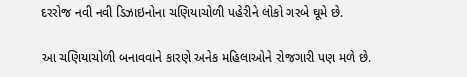દરરોજ નવી નવી ડિઝાઇનોના ચણિયાચોળી પહેરીને લોકો ગરબે ઘૂમે છે.

આ ચણિયાચોળી બનાવવાને કારણે અનેક મહિલાઓને રોજગારી પણ મળે છે.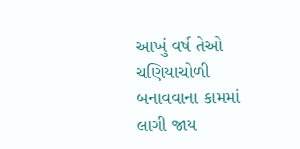આખું વર્ષ તેઓ ચણિયાચોળી બનાવવાના કામમાં લાગી જાય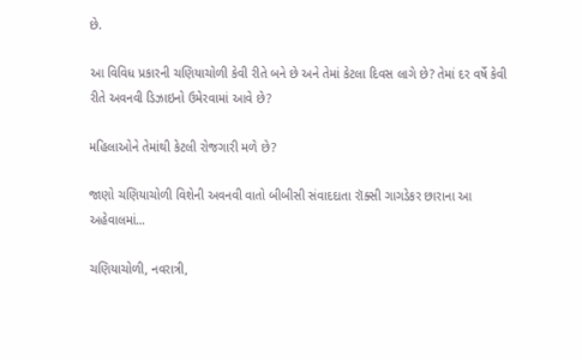છે.

આ વિવિધ પ્રકારની ચણિયાચોળી કેવી રીતે બને છે અને તેમાં કેટલા દિવસ લાગે છે? તેમાં દર વર્ષે કેવી રીતે અવનવી ડિઝાઇનો ઉમેરવામાં આવે છે?

મહિલાઓને તેમાંથી કેટલી રોજગારી મળે છે?

જાણો ચણિયાચોળી વિશેની અવનવી વાતો બીબીસી સંવાદદાતા રૉક્સી ગાગડેકર છારાના આ અહેવાલમાં...

ચણિયાચોળી, નવરાત્રી,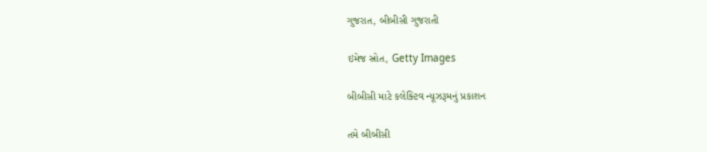ગુજરાત, બીબીસી ગુજરાતી

ઇમેજ સ્રોત, Getty Images

બીબીસી માટે કલેક્ટિવ ન્યૂઝરૂમનું પ્રકાશન

તમે બીબીસી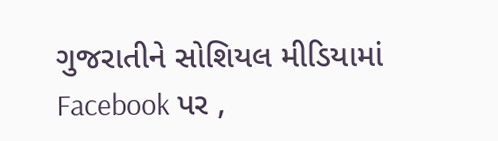ગુજરાતીને સોશિયલ મીડિયામાં Facebook પર ,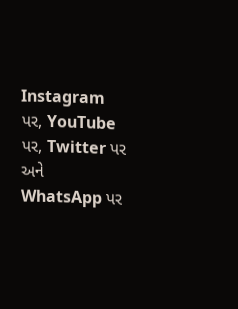Instagram પર, YouTube પર, Twitter પર અને WhatsApp પર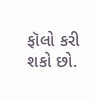ફૉલો કરી શકો છો.